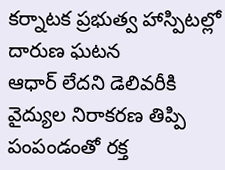కర్నాటక ప్రభుత్వ హాస్పిటల్లో దారుణ ఘటన
ఆధార్ లేదని డెలివరీకి వైద్యుల నిరాకరణ తిప్పి పంపండంతో రక్త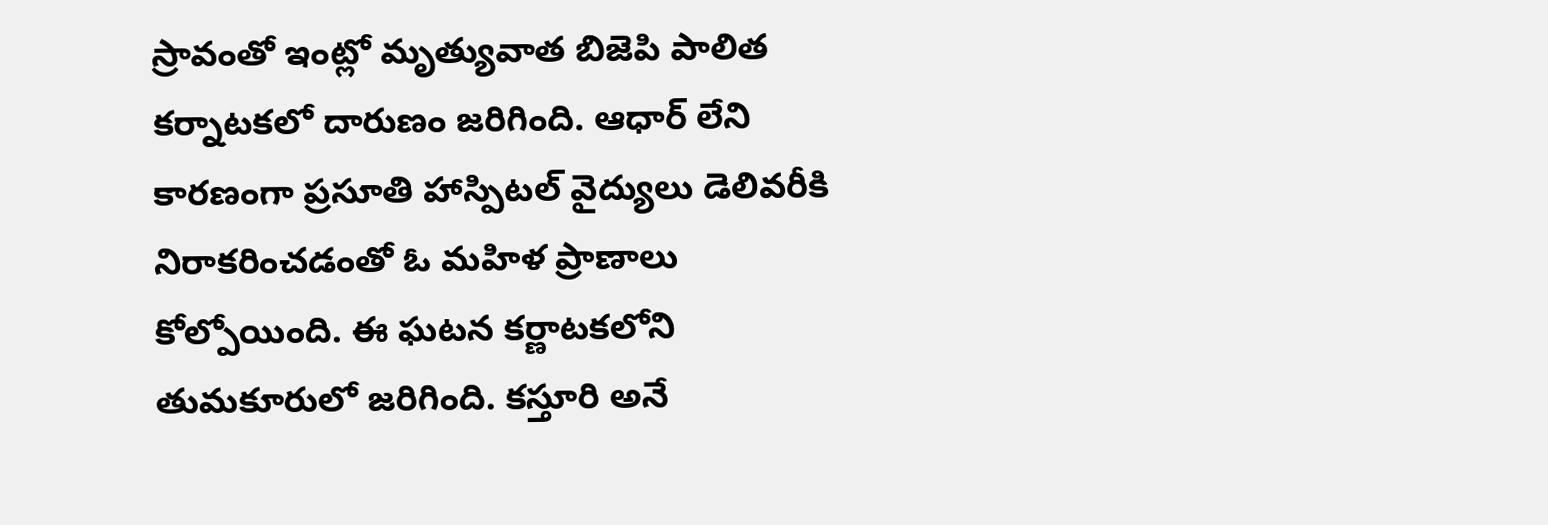స్రావంతో ఇంట్లో మృత్యువాత బిజెపి పాలిత కర్నాటకలో దారుణం జరిగింది. ఆధార్ లేని కారణంగా ప్రసూతి హాస్పిటల్ వైద్యులు డెలివరీకి నిరాకరించడంతో ఓ మహిళ ప్రాణాలు కోల్పోయింది. ఈ ఘటన కర్ణాటకలోని తుమకూరులో జరిగింది. కస్తూరి అనే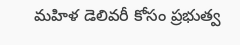మహిళ డెలివరీ కోసం ప్రభుత్వ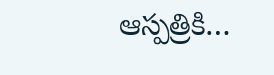ఆస్పత్రికి…